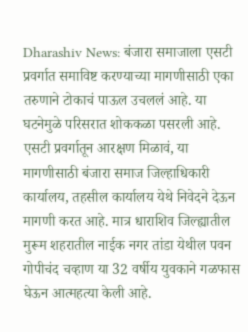Dharashiv News: बंजारा समाजाला एसटी प्रवर्गात समाविष्ट करण्याच्या मागणीसाठी एका तरुणाने टोकाचं पाऊल उचललं आहे. या घटनेमुळे परिसरात शोककळा पसरली आहे.
एसटी प्रवर्गातून आरक्षण मिळावं, या मागणीसाठी बंजारा समाज जिल्हाधिकारी कार्यालय, तहसील कार्यालय येथे निवेदने देऊन मागणी करत आहे. मात्र धाराशिव जिल्ह्यातील मुरूम शहरातील नाईक नगर तांडा येथील पवन गोपीचंद चव्हाण या 32 वर्षीय युवकाने गळफास घेऊन आत्महत्या केली आहे.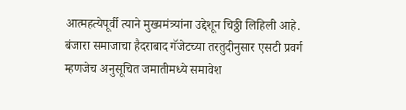आत्महत्येपूर्वी त्याने मुख्यमंत्र्यांना उद्देशून चिठ्ठी लिहिली आहे. बंजारा समाजाचा हैदराबाद गॅजेटच्या तरतुदीनुसार एसटी प्रवर्ग म्हणजेच अनुसूचित जमातीमध्ये समावेश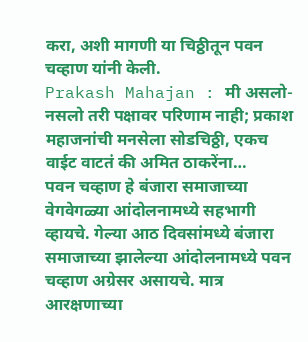करा, अशी मागणी या चिठ्ठीतून पवन चव्हाण यांनी केली.
Prakash Mahajan : मी असलो-नसलो तरी पक्षावर परिणाम नाही; प्रकाश महाजनांची मनसेला सोडचिठ्ठी, एकच वाईट वाटतं की अमित ठाकरेंना…
पवन चव्हाण हे बंजारा समाजाच्या वेगवेगळ्या आंदोलनामध्ये सहभागी व्हायचे. गेल्या आठ दिवसांमध्ये बंजारा समाजाच्या झालेल्या आंदोलनामध्ये पवन चव्हाण अग्रेसर असायचे. मात्र आरक्षणाच्या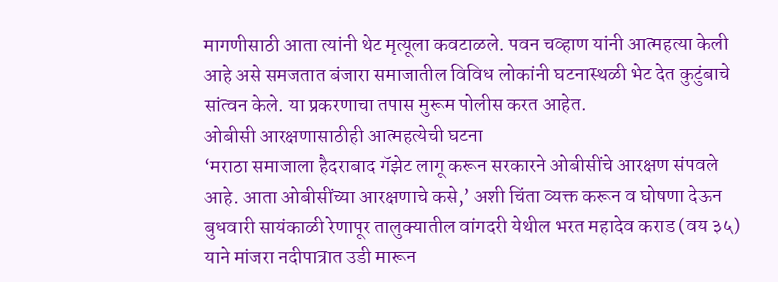मागणीसाठी आता त्यांनी थेट मृत्यूला कवटाळले. पवन चव्हाण यांनी आत्महत्या केली आहे असे समजतात बंजारा समाजातील विविध लोकांनी घटनास्थळी भेट देत कुटुंबाचे सांत्वन केले. या प्रकरणाचा तपास मुरूम पोलीस करत आहेत.
ओबीसी आरक्षणासाठीही आत्महत्येची घटना
‘मराठा समाजाला हैदराबाद गॅझेट लागू करून सरकारने ओबीसींचे आरक्षण संपवले आहे. आता ओबीसींच्या आरक्षणाचे कसे,’ अशी चिंता व्यक्त करून व घोषणा देऊन बुधवारी सायंकाळी रेणापूर तालुक्यातील वांगदरी येथील भरत महादेव कराड (वय ३५) याने मांजरा नदीपात्रात उडी मारून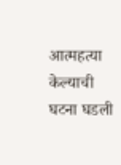आत्महत्या केल्याची घटना घडली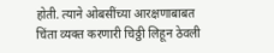होती. त्याने ओबसींच्या आरक्षणाबाबत चिंता व्यक्त करणारी चिठ्ठी लिहून ठेवली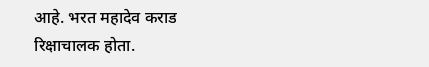आहे. भरत महादेव कराड रिक्षाचालक होता.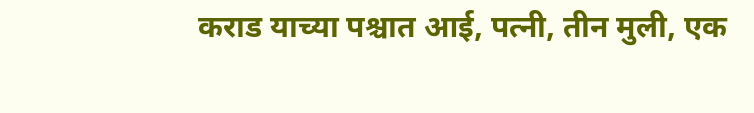कराड याच्या पश्चात आई, पत्नी, तीन मुली, एक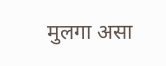मुलगा असा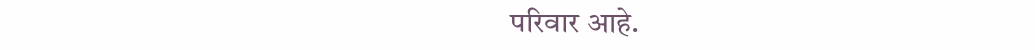परिवार आहे.